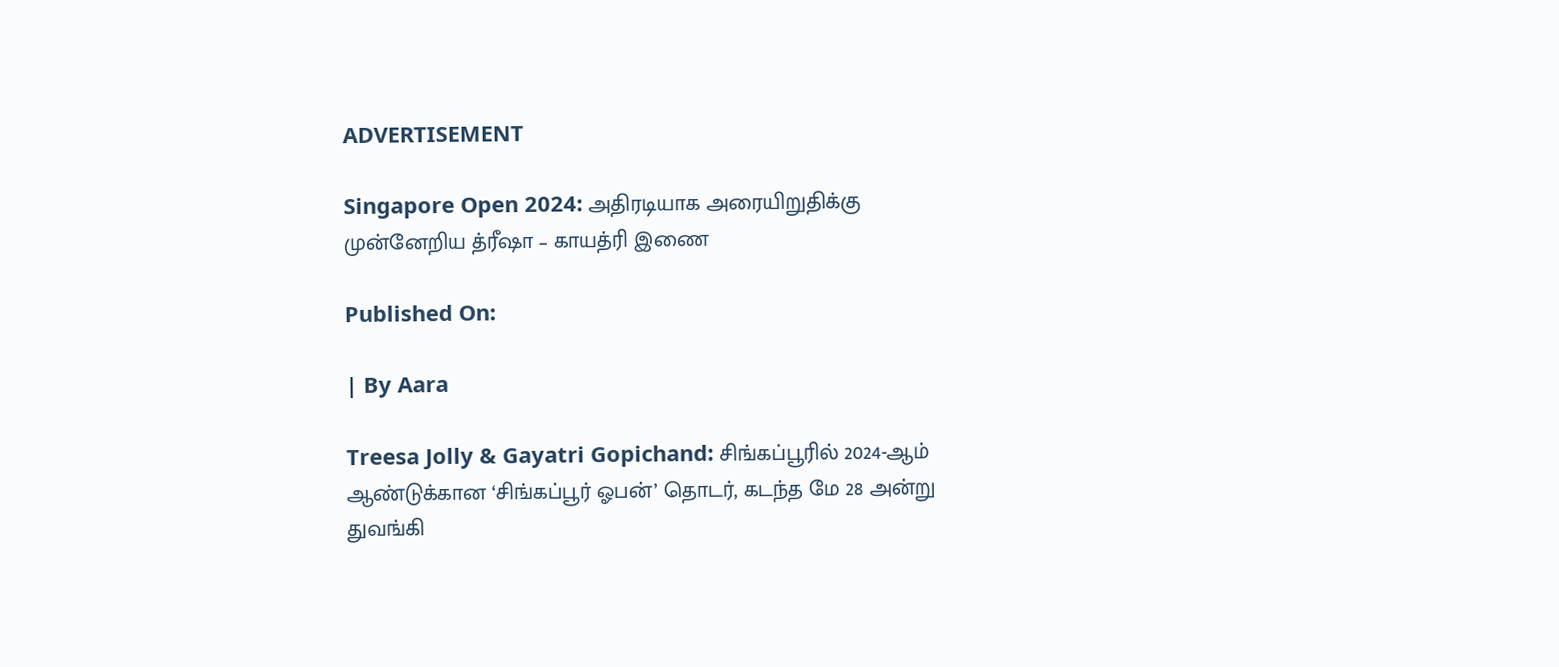ADVERTISEMENT

Singapore Open 2024: அதிரடியாக அரையிறுதிக்கு முன்னேறிய த்ரீஷா – காயத்ரி இணை

Published On:

| By Aara

Treesa Jolly & Gayatri Gopichand: சிங்கப்பூரில் 2024-ஆம் ஆண்டுக்கான ‘சிங்கப்பூர் ஓபன்’ தொடர், கடந்த மே 28 அன்று துவங்கி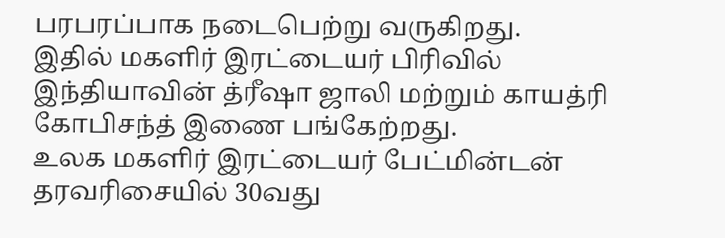பரபரப்பாக நடைபெற்று வருகிறது.
இதில் மகளிர் இரட்டையர் பிரிவில் இந்தியாவின் த்ரீஷா ஜாலி மற்றும் காயத்ரி கோபிசந்த் இணை பங்கேற்றது.
உலக மகளிர் இரட்டையர் பேட்மின்டன் தரவரிசையில் 30வது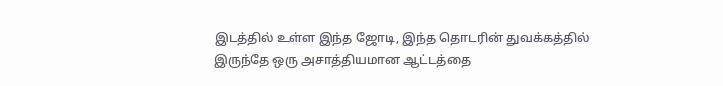இடத்தில் உள்ள இந்த ஜோடி, இந்த தொடரின் துவக்கத்தில் இருந்தே ஒரு அசாத்தியமான ஆட்டத்தை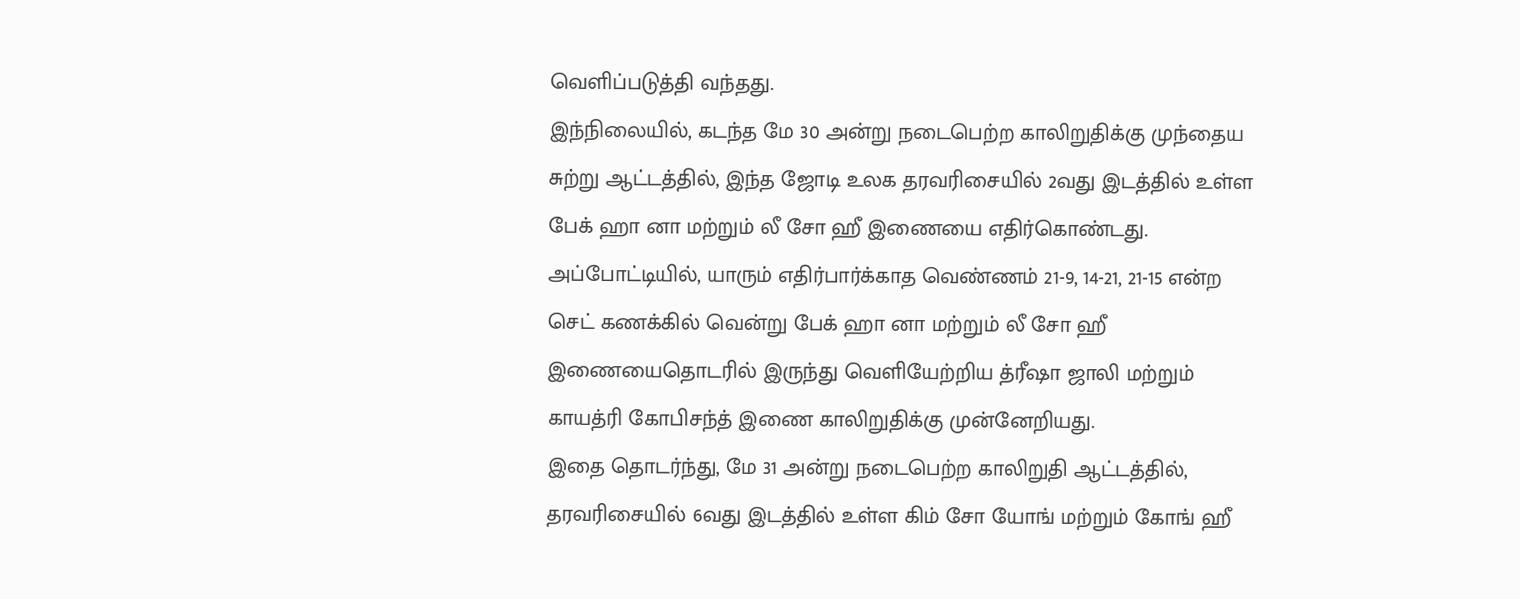வெளிப்படுத்தி வந்தது.
இந்நிலையில், கடந்த மே 30 அன்று நடைபெற்ற காலிறுதிக்கு முந்தைய சுற்று ஆட்டத்தில், இந்த ஜோடி உலக தரவரிசையில் 2வது இடத்தில் உள்ள பேக் ஹா னா மற்றும் லீ சோ ஹீ இணையை எதிர்கொண்டது. அப்போட்டியில், யாரும் எதிர்பார்க்காத வெண்ணம் 21-9, 14-21, 21-15 என்ற செட் கணக்கில் வென்று பேக் ஹா னா மற்றும் லீ சோ ஹீ இணையைதொடரில் இருந்து வெளியேற்றிய த்ரீஷா ஜாலி மற்றும் காயத்ரி கோபிசந்த் இணை காலிறுதிக்கு முன்னேறியது.
இதை தொடர்ந்து, மே 31 அன்று நடைபெற்ற காலிறுதி ஆட்டத்தில், தரவரிசையில் 6வது இடத்தில் உள்ள கிம் சோ யோங் மற்றும் கோங் ஹீ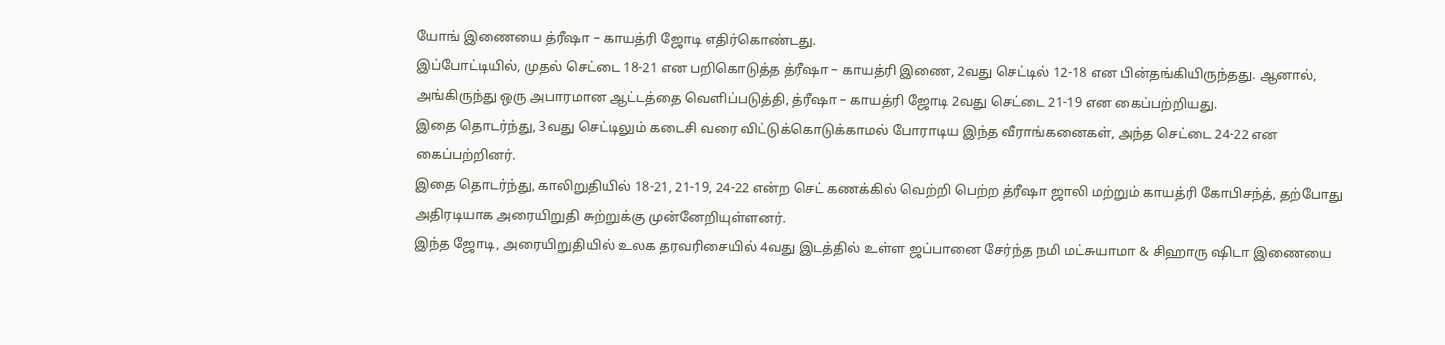யோங் இணையை த்ரீஷா – காயத்ரி ஜோடி எதிர்கொண்டது.
இப்போட்டியில், முதல் செட்டை 18-21 என பறிகொடுத்த த்ரீஷா – காயத்ரி இணை, 2வது செட்டில் 12-18 என பின்தங்கியிருந்தது. ஆனால், அங்கிருந்து ஒரு அபாரமான ஆட்டத்தை வெளிப்படுத்தி, த்ரீஷா – காயத்ரி ஜோடி 2வது செட்டை 21-19 என கைப்பற்றியது.
இதை தொடர்ந்து, 3வது செட்டிலும் கடைசி வரை விட்டுக்கொடுக்காமல் போராடிய இந்த வீராங்கனைகள், அந்த செட்டை 24-22 என கைப்பற்றினர்.
இதை தொடர்ந்து, காலிறுதியில் 18-21, 21-19, 24-22 என்ற செட் கணக்கில் வெற்றி பெற்ற த்ரீஷா ஜாலி மற்றும் காயத்ரி கோபிசந்த், தற்போது அதிரடியாக அரையிறுதி சுற்றுக்கு முன்னேறியுள்ளனர்.
இந்த ஜோடி, அரையிறுதியில் உலக தரவரிசையில் 4வது இடத்தில் உள்ள ஜப்பானை சேர்ந்த நமி மட்சுயாமா & சிஹாரு ஷிடா இணையை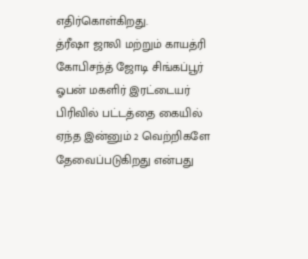எதிர்கொள்கிறது.
த்ரீஷா ஜாலி மற்றும் காயத்ரி கோபிசந்த் ஜோடி சிங்கப்பூர் ஓபன் மகளிர் இரட்டையர் பிரிவில் பட்டத்தை கையில் ஏந்த இன்னும் 2 வெற்றிகளே தேவைப்படுகிறது என்பது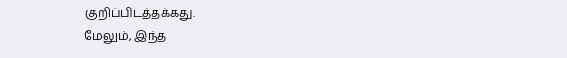குறிப்பிடத்தக்கது.
மேலும், இந்த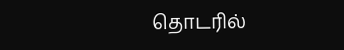தொடரில்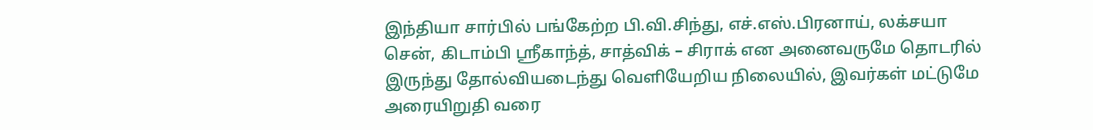இந்தியா சார்பில் பங்கேற்ற பி.வி.சிந்து, எச்.எஸ்.பிரனாய், லக்சயா சென், கிடாம்பி ஸ்ரீகாந்த், சாத்விக் – சிராக் என அனைவருமே தொடரில் இருந்து தோல்வியடைந்து வெளியேறிய நிலையில், இவர்கள் மட்டுமே அரையிறுதி வரை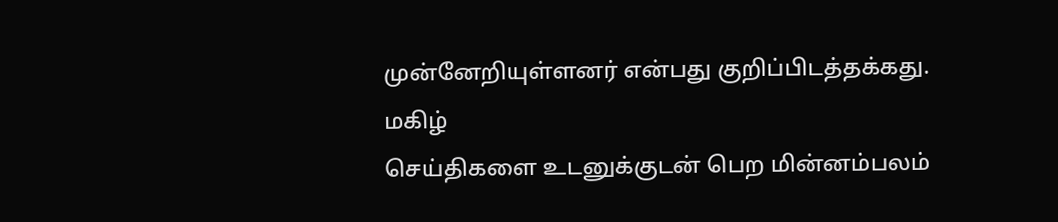முன்னேறியுள்ளனர் என்பது குறிப்பிடத்தக்கது.
மகிழ்
செய்திகளை உடனுக்குடன் பெற மின்னம்பலம்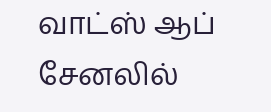வாட்ஸ் ஆப் சேனலில்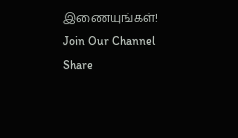இணையுங்கள்!
Join Our Channel
Share